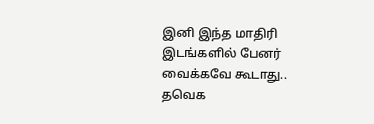இனி இந்த மாதிரி இடங்களில் பேனர் வைக்கவே கூடாது.. தவெக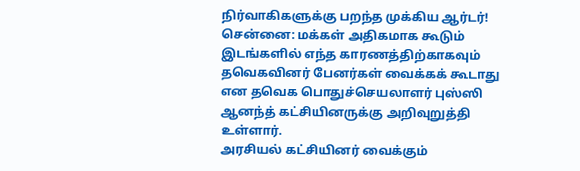நிர்வாகிகளுக்கு பறந்த முக்கிய ஆர்டர்!
சென்னை: மக்கள் அதிகமாக கூடும் இடங்களில் எந்த காரணத்திற்காகவும் தவெகவினர் பேனர்கள் வைக்கக் கூடாது என தவெக பொதுச்செயலாளர் புஸ்ஸி ஆனந்த் கட்சியினருக்கு அறிவுறுத்தி உள்ளார்.
அரசியல் கட்சியினர் வைக்கும்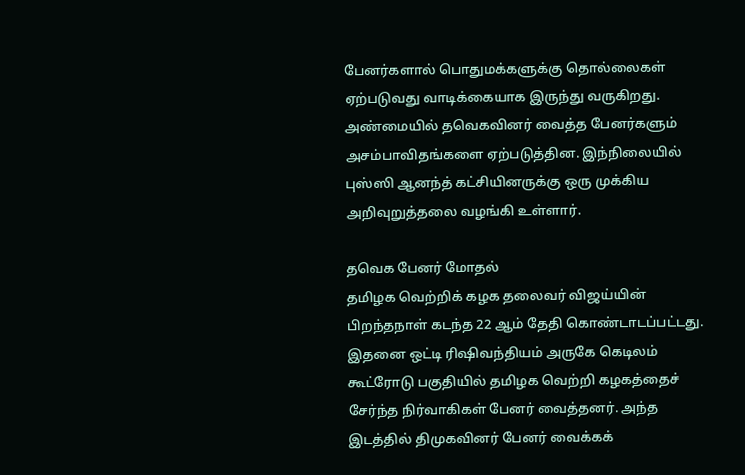பேனர்களால் பொதுமக்களுக்கு தொல்லைகள் ஏற்படுவது வாடிக்கையாக இருந்து வருகிறது. அண்மையில் தவெகவினர் வைத்த பேனர்களும் அசம்பாவிதங்களை ஏற்படுத்தின. இந்நிலையில் புஸ்ஸி ஆனந்த் கட்சியினருக்கு ஒரு முக்கிய அறிவுறுத்தலை வழங்கி உள்ளார்.

தவெக பேனர் மோதல்
தமிழக வெற்றிக் கழக தலைவர் விஜய்யின் பிறந்தநாள் கடந்த 22 ஆம் தேதி கொண்டாடப்பட்டது. இதனை ஒட்டி ரிஷிவந்தியம் அருகே கெடிலம் கூட்ரோடு பகுதியில் தமிழக வெற்றி கழகத்தைச் சேர்ந்த நிர்வாகிகள் பேனர் வைத்தனர். அந்த இடத்தில் திமுகவினர் பேனர் வைக்கக்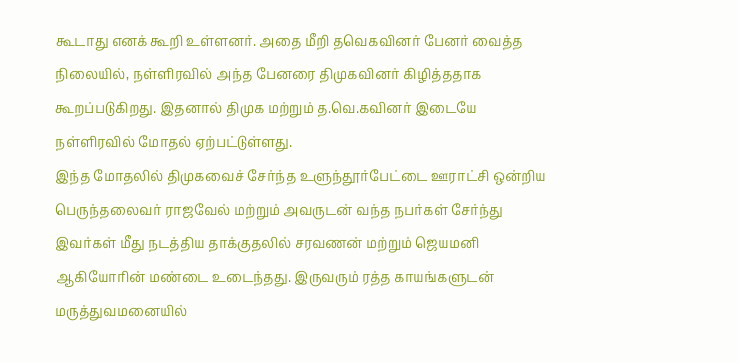கூடாது எனக் கூறி உள்ளனர். அதை மீறி தவெகவினர் பேனர் வைத்த நிலையில், நள்ளிரவில் அந்த பேனரை திமுகவினர் கிழித்ததாக கூறப்படுகிறது. இதனால் திமுக மற்றும் த.வெ.கவினர் இடையே நள்ளிரவில் மோதல் ஏற்பட்டுள்ளது.
இந்த மோதலில் திமுகவைச் சேர்ந்த உளுந்தூர்பேட்டை ஊராட்சி ஒன்றிய பெருந்தலைவர் ராஜவேல் மற்றும் அவருடன் வந்த நபர்கள் சேர்ந்து இவர்கள் மீது நடத்திய தாக்குதலில் சரவணன் மற்றும் ஜெயமனி ஆகியோரின் மண்டை உடைந்தது. இருவரும் ரத்த காயங்களுடன் மருத்துவமனையில்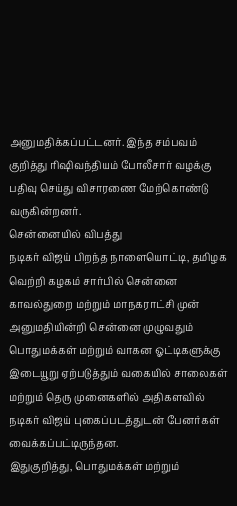அனுமதிக்கப்பட்டனர். இந்த சம்பவம் குறித்து ரிஷிவந்தியம் போலீசார் வழக்கு பதிவு செய்து விசாரணை மேற்கொண்டு வருகின்றனர்.
சென்னையில் விபத்து
நடிகர் விஜய் பிறந்த நாளையொட்டி, தமிழக வெற்றி கழகம் சார்பில் சென்னை காவல்துறை மற்றும் மாநகராட்சி முன் அனுமதியின்றி சென்னை முழுவதும் பொதுமக்கள் மற்றும் வாகன ஓட்டிகளுக்கு இடையூறு ஏற்படுத்தும் வகையில் சாலைகள் மற்றும் தெரு முனைகளில் அதிகளவில் நடிகர் விஜய் புகைப்படத்துடன் பேனர்கள் வைக்கப்பட்டிருந்தன.
இதுகுறித்து, பொதுமக்கள் மற்றும்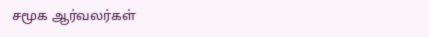சமூக ஆர்வலர்கள்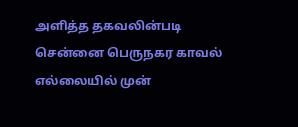அளித்த தகவலின்படி சென்னை பெருநகர காவல் எல்லையில் முன்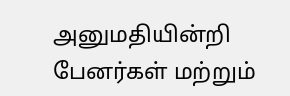அனுமதியின்றி பேனர்கள் மற்றும்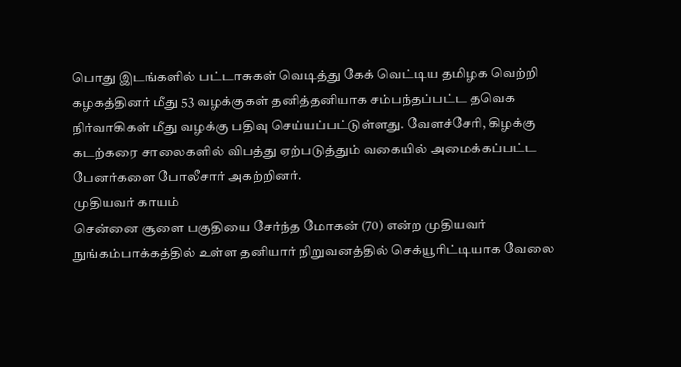பொது இடங்களில் பட்டாசுகள் வெடித்து கேக் வெட்டிய தமிழக வெற்றி கழகத்தினர் மீது 53 வழக்குகள் தனித்தனியாக சம்பந்தப்பட்ட தவெக நிர்வாகிகள் மீது வழக்கு பதிவு செய்யப்பட்டுள்ளது. வேளச்சேரி, கிழக்கு கடற்கரை சாலைகளில் விபத்து ஏற்படுத்தும் வகையில் அமைக்கப்பட்ட பேனர்களை போலீசார் அகற்றினர்.
முதியவர் காயம்
சென்னை சூளை பகுதியை சேர்ந்த மோகன் (70) என்ற முதியவர் நுங்கம்பாக்கத்தில் உள்ள தனியார் நிறுவனத்தில் செக்யூரிட்டியாக வேலை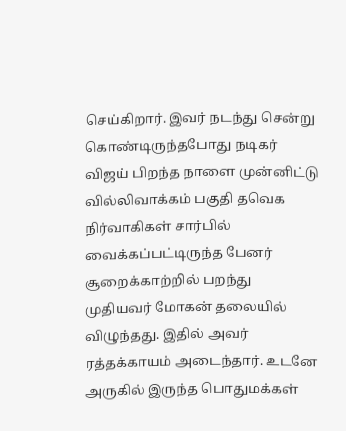செய்கிறார். இவர் நடந்து சென்று கொண்டிருந்தபோது நடிகர் விஜய் பிறந்த நாளை முன்னிட்டு வில்லிவாக்கம் பகுதி தவெக நிர்வாகிகள் சார்பில் வைக்கப்பட்டிருந்த பேனர் சூறைக்காற்றில் பறந்து முதியவர் மோகன் தலையில் விழுந்தது. இதில் அவர் ரத்தக்காயம் அடைந்தார். உடனே அருகில் இருந்த பொதுமக்கள்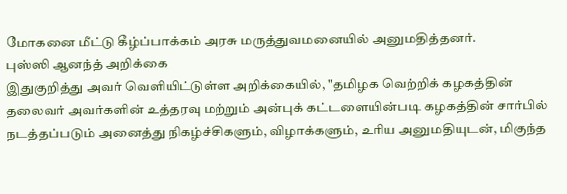மோகனை மீட்டு கீழ்ப்பாக்கம் அரசு மருத்துவமனையில் அனுமதித்தனர்.
புஸ்ஸி ஆனந்த் அறிக்கை
இதுகுறித்து அவர் வெளியிட்டுள்ள அறிக்கையில், "தமிழக வெற்றிக் கழகத்தின் தலைவர் அவர்களின் உத்தரவு மற்றும் அன்புக் கட்டளையின்படி கழகத்தின் சார்பில் நடத்தப்படும் அனைத்து நிகழ்ச்சிகளும், விழாக்களும், உரிய அனுமதியுடன், மிகுந்த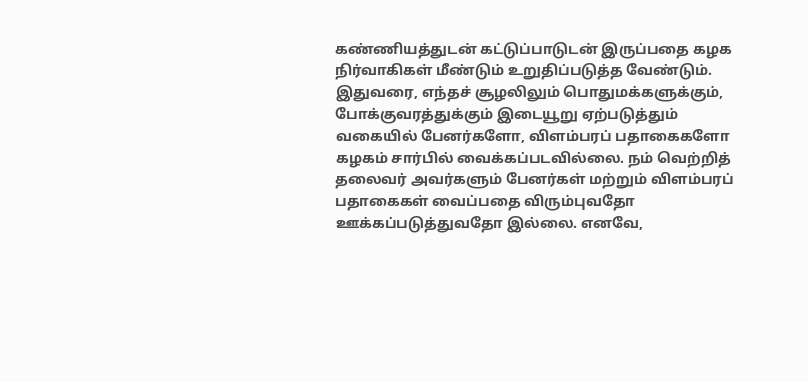கண்ணியத்துடன் கட்டுப்பாடுடன் இருப்பதை கழக நிர்வாகிகள் மீண்டும் உறுதிப்படுத்த வேண்டும்.
இதுவரை, எந்தச் சூழலிலும் பொதுமக்களுக்கும், போக்குவரத்துக்கும் இடையூறு ஏற்படுத்தும் வகையில் பேனர்களோ, விளம்பரப் பதாகைகளோ கழகம் சார்பில் வைக்கப்படவில்லை. நம் வெற்றித் தலைவர் அவர்களும் பேனர்கள் மற்றும் விளம்பரப் பதாகைகள் வைப்பதை விரும்புவதோ ஊக்கப்படுத்துவதோ இல்லை. எனவே,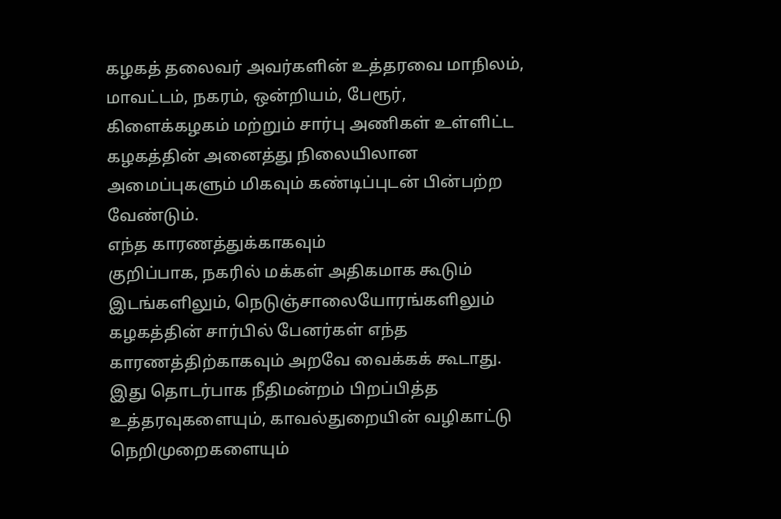கழகத் தலைவர் அவர்களின் உத்தரவை மாநிலம், மாவட்டம், நகரம், ஒன்றியம், பேரூர், கிளைக்கழகம் மற்றும் சார்பு அணிகள் உள்ளிட்ட கழகத்தின் அனைத்து நிலையிலான அமைப்புகளும் மிகவும் கண்டிப்புடன் பின்பற்ற வேண்டும்.
எந்த காரணத்துக்காகவும்
குறிப்பாக, நகரில் மக்கள் அதிகமாக கூடும் இடங்களிலும், நெடுஞ்சாலையோரங்களிலும் கழகத்தின் சார்பில் பேனர்கள் எந்த காரணத்திற்காகவும் அறவே வைக்கக் கூடாது. இது தொடர்பாக நீதிமன்றம் பிறப்பித்த உத்தரவுகளையும், காவல்துறையின் வழிகாட்டு நெறிமுறைகளையும்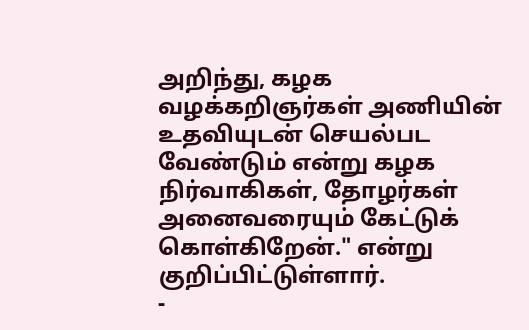அறிந்து, கழக வழக்கறிஞர்கள் அணியின் உதவியுடன் செயல்பட வேண்டும் என்று கழக நிர்வாகிகள், தோழர்கள் அனைவரையும் கேட்டுக் கொள்கிறேன்." என்று குறிப்பிட்டுள்ளார்.
-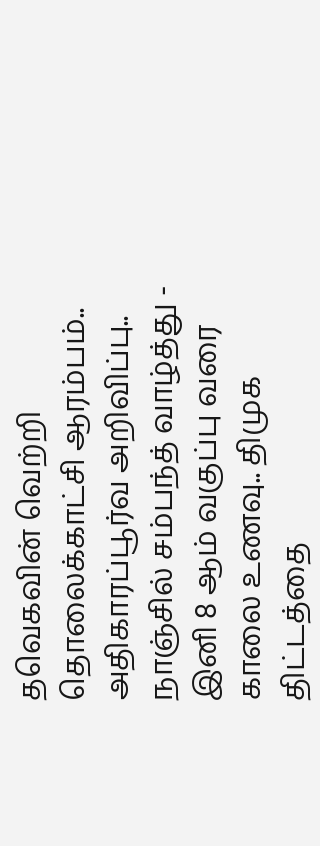தவெகவின் வெற்றி தொலைக்காட்சி ஆரம்பம்.. அதிகாரப்பூர்வ அறிவிப்பு.. நாஞ்சில் சம்பந்த் வாழ்த்து -
இனி 8 ஆம் வகுப்பு வரை காலை உணவு.. திமுக திட்டத்தை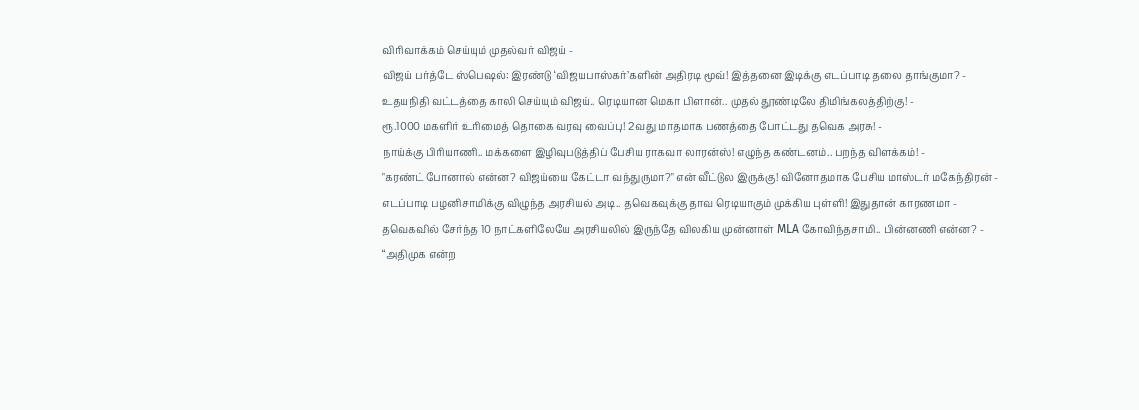விரிவாக்கம் செய்யும் முதல்வர் விஜய் -
விஜய் பர்த்டே ஸ்பெஷல்: இரண்டு ‘விஜயபாஸ்கர்’களின் அதிரடி மூவ்! இத்தனை இடிக்கு எடப்பாடி தலை தாங்குமா? -
உதயநிதி வட்டத்தை காலி செய்யும் விஜய்.. ரெடியான மெகா பிளான்.. முதல் தூண்டிலே திமிங்கலத்திற்கு! -
ரூ.1000 மகளிர் உரிமைத் தொகை வரவு வைப்பு! 2வது மாதமாக பணத்தை போட்டது தவெக அரசு! -
நாய்க்கு பிரியாணி.. மக்களை இழிவுபடுத்திப் பேசிய ராகவா லாரன்ஸ்! எழுந்த கண்டனம்.. பறந்த விளக்கம்! -
"கரண்ட் போனால் என்ன? விஜய்யை கேட்டா வந்துருமா?" என் வீட்டுல இருக்கு! வினோதமாக பேசிய மாஸ்டர் மகேந்திரன் -
எடப்பாடி பழனிசாமிக்கு விழுந்த அரசியல் அடி.. தவெகவுக்கு தாவ ரெடியாகும் முக்கிய புள்ளி! இதுதான் காரணமா -
தவெகவில் சேர்ந்த 10 நாட்களிலேயே அரசியலில் இருந்தே விலகிய முன்னாள் MLA கோவிந்தசாமி.. பின்னணி என்ன? -
“அதிமுக என்ற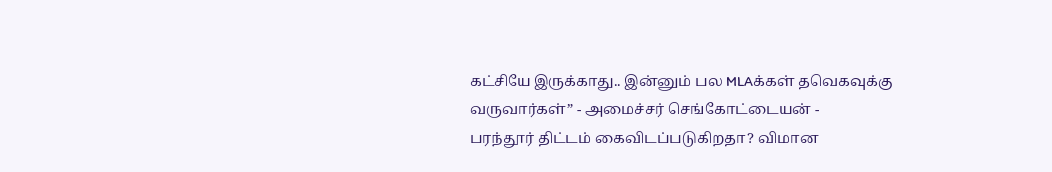கட்சியே இருக்காது.. இன்னும் பல MLAக்கள் தவெகவுக்கு வருவார்கள்” - அமைச்சர் செங்கோட்டையன் -
பரந்தூர் திட்டம் கைவிடப்படுகிறதா? விமான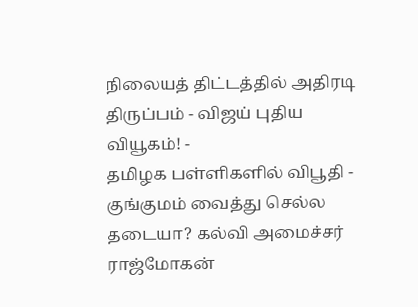நிலையத் திட்டத்தில் அதிரடி திருப்பம் - விஜய் புதிய வியூகம்! -
தமிழக பள்ளிகளில் விபூதி - குங்குமம் வைத்து செல்ல தடையா? கல்வி அமைச்சர் ராஜ்மோகன்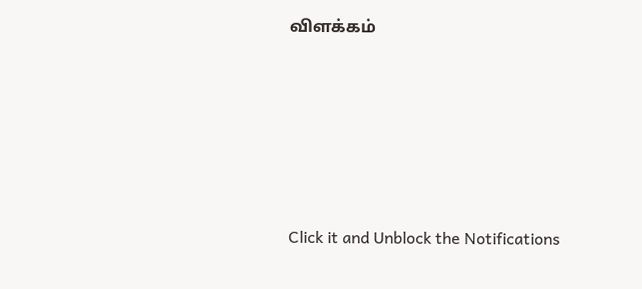விளக்கம்











Click it and Unblock the Notifications